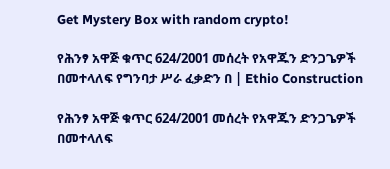Get Mystery Box with random crypto!

የሕንፃ አዋጅ ቁጥር 624/2001 መሰረት የአዋጁን ድንጋጌዎች በመተላለፍ የግንባታ ሥራ ፈቃድን በ | Ethio Construction

የሕንፃ አዋጅ ቁጥር 624/2001 መሰረት የአዋጁን ድንጋጌዎች በመተላለፍ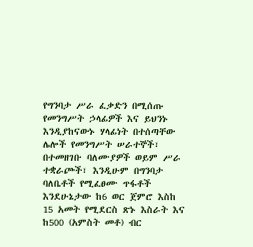የግንባታ ሥራ ፈቃድን በሚሰጡ የመንግሥት ኃላፊዎች እና ይህንኑ እንዲያከናውኑ ሃላፊነት በተሰጣቸው ሌሎች የመንግሥት ሠራተኞች፣ በተመዘገቡ ባለሙያዎች ወይም ሥራ ተቋራጮች፣ እንዲሁም በግንባታ ባለቤቶች የሚፈፀሙ ጥፋቶች እንደሁኔታው ከ6 ወር ጀምሮ እስከ 15 አመት የሚደርስ ጽኑ እስራት እና ከ500 (አምስት መቶ) ብር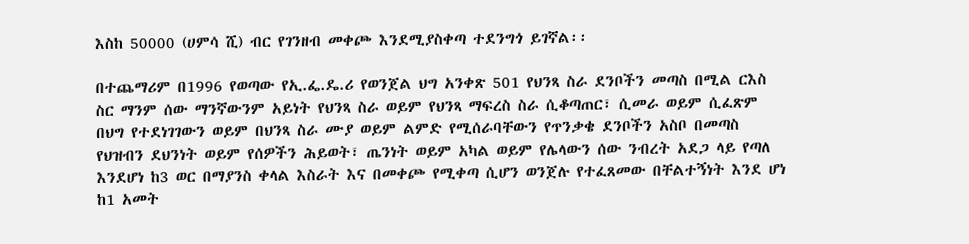እስከ 50000 (ሀምሳ ሺ) ብር የገንዘብ መቀጮ እንደሚያስቀጣ ተደንግጎ ይገኛል፡፡

በተጨማሪም በ1996 የወጣው የኢ.ፌ.ዴ.ሪ የወንጀል ህግ አንቀጽ 501 የህንጻ ስራ ደንቦችን መጣስ በሚል ርእስ ስር ማንም ሰው ማንኛውንም አይነት የህንጻ ስራ ወይም የህንጻ ማፍረስ ስራ ሲቆጣጠር፣ ሲመራ ወይም ሲፈጽም በህግ የተደነገገውን ወይም በህንጻ ስራ ሙያ ወይም ልምድ የሚሰራባቸውን የጥንቃቄ ደንቦችን አስቦ በመጣስ የህዝብን ደህንነት ወይም የሰዎችን ሕይወት፣ ጤንነት ወይም አካል ወይም የሌላውን ሰው ንብረት አደጋ ላይ የጣለ እንደሆነ ከ3 ወር በማያንስ ቀላል እስራት እና በመቀጮ የሚቀጣ ሲሆን ወንጀሉ የተፈጸመው በቸልተኝነት እንደ ሆነ ከ1 አመት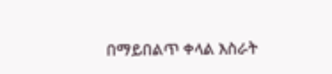በማይበልጥ ቀላል እስራት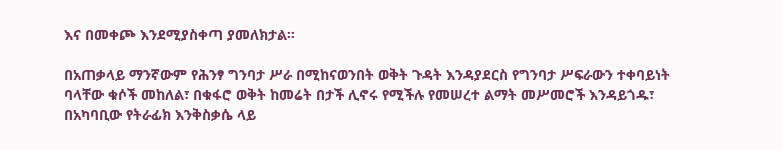እና በመቀጮ እንደሚያስቀጣ ያመለክታል፡፡

በአጠቃላይ ማንኛውም የሕንፃ ግንባታ ሥራ በሚከናወንበት ወቅት ጉዳት እንዳያደርስ የግንባታ ሥፍራውን ተቀባይነት ባላቸው ቁሶች መከለል፣ በቁፋሮ ወቅት ከመሬት በታች ሊኖሩ የሚችሉ የመሠረተ ልማት መሥመሮች እንዳይጎዱ፣ በአካባቢው የትራፊክ እንቅስቃሴ ላይ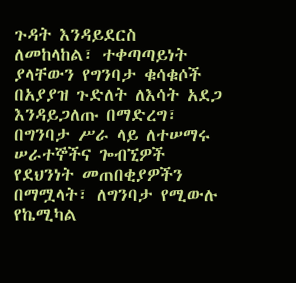ጉዳት እንዳይደርስ ለመከላከል፣ ተቀጣጣይነት ያላቸውን የግንባታ ቁሳቁሶች በአያያዝ ጉድለት ለእሳት አደጋ እንዳይጋለጡ በማድረግ፣ በግንባታ ሥራ ላይ ለተሠማሩ ሠራተኞችና ጐብኚዎች የደህንነት መጠበቂያዎችን በማሟላት፣ ለግንባታ የሚውሉ የኬሚካል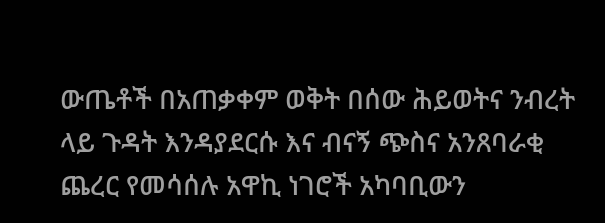ውጤቶች በአጠቃቀም ወቅት በሰው ሕይወትና ንብረት ላይ ጉዳት እንዳያደርሱ እና ብናኝ ጭስና አንጸባራቂ ጨረር የመሳሰሉ አዋኪ ነገሮች አካባቢውን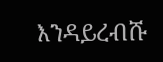እንዳይረብሹ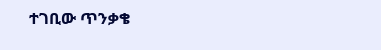ተገቢው ጥንቃቄ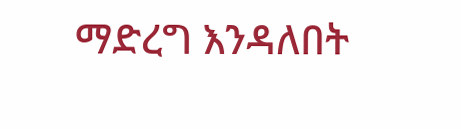ማድረግ እንዳለበት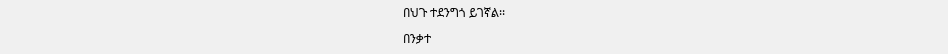በህጉ ተደንግጎ ይገኛል፡፡

በንቃተ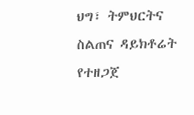ህግ፣ ትምህርትና ስልጠና ዳይክቶሬት የተዘጋጀ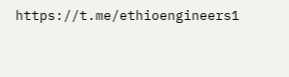https://t.me/ethioengineers1